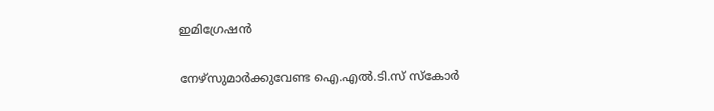ഇമിഗ്രേഷന്‍

നേഴ്‌സുമാര്‍ക്കുവേണ്ട ഐ.എല്‍.ടി.സ് സ്‌കോര്‍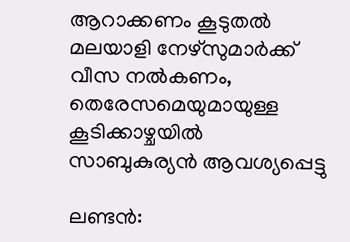ആറാക്കണം കൂടുതല്‍ മലയാളി നേഴ്‌സുമാര്‍ക്ക് വീസ നല്‍കണം, തെരേസമെയുമായുള്ള കൂടിക്കാഴ്ചയില്‍ സാബുകുര്യന്‍ ആവശ്യപ്പെട്ടു

ലണ്ടന്‍: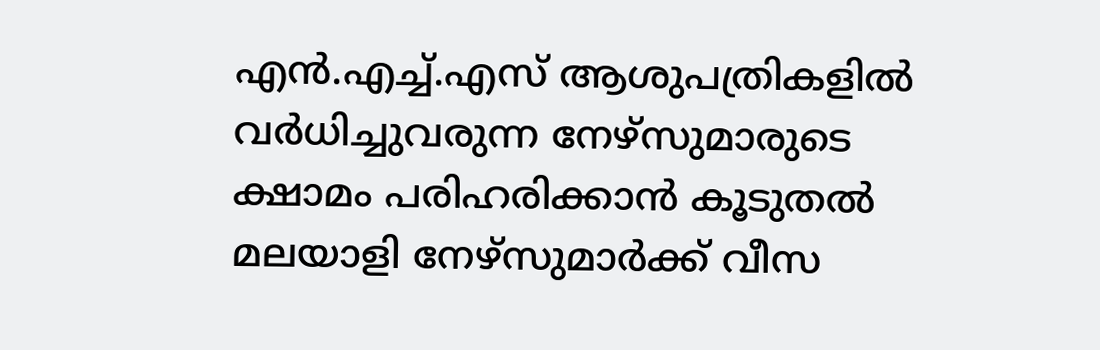എന്‍.എച്ച്.എസ് ആശുപത്രികളില്‍ വര്‍ധിച്ചുവരുന്ന നേഴ്‌സുമാരുടെ ക്ഷാമം പരിഹരിക്കാന്‍ കൂടുതല്‍ മലയാളി നേഴ്‌സുമാര്‍ക്ക് വീസ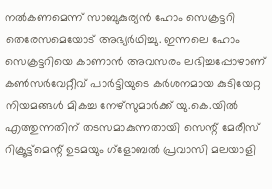നല്‍കണമെന്ന് സാബുകുര്യന്‍ ഹോം സെക്രട്ടറി തെരേസമെയോട് അഭ്യര്‍ഥിച്ചു. ഇന്നലെ ഹോം സെക്രട്ടറിയെ കാണാന്‍ അവസരം ലഭിച്ചപ്പോഴാണ് കണ്‍സര്‍വേറ്റീവ് പാര്‍ട്ടിയുടെ കര്‍ശനമായ കുടിയേറ്റ നിയമങ്ങള്‍ മികച്ച നേഴ്‌സുമാര്‍ക്ക് യു.കെ.യില്‍ എത്തുന്നതിന് തടസമാകുന്നതായി സെന്റ് മേരീസ് റിക്രൂട്ട്‌മെന്റ് ഉടമയും ഗ്‌ളോബല്‍ പ്രവാസി മലയാളി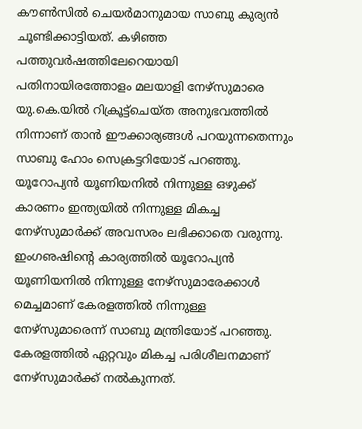കൗണ്‍സില്‍ ചെയര്‍മാനുമായ സാബു കുര്യന്‍ ചൂണ്ടിക്കാട്ടിയത്. കഴിഞ്ഞ പത്തുവര്‍ഷത്തിലേറെയായി പതിനായിരത്തോളം മലയാളി നേഴ്‌സുമാരെ യു.കെ.യില്‍ റിക്രൂട്ട്‌ചെയ്ത അനുഭവത്തില്‍ നിന്നാണ് താന്‍ ഈക്കാര്യങ്ങള്‍ പറയുന്നതെന്നും സാബു ഹോം സെക്രട്ടറിയോട് പറഞ്ഞു. യൂറോപ്യന്‍ യൂണിയനില്‍ നിന്നുള്ള ഒഴുക്ക് കാരണം ഇന്ത്യയില്‍ നിന്നുള്ള മികച്ച നേഴ്‌സുമാര്‍ക്ക് അവസരം ലഭിക്കാതെ വരുന്നു. ഇംഗഌഷിന്റെ കാര്യത്തില്‍ യൂറോപ്യന്‍ യൂണിയനില്‍ നിന്നുള്ള നേഴ്‌സുമാരേക്കാള്‍ മെച്ചമാണ് കേരളത്തില്‍ നിന്നുള്ള നേഴ്‌സുമാരെന്ന് സാബു മന്ത്രിയോട് പറഞ്ഞു.
കേരളത്തില്‍ ഏറ്റവും മികച്ച പരിശീലനമാണ് നേഴ്‌സുമാര്‍ക്ക് നല്‍കുന്നത്.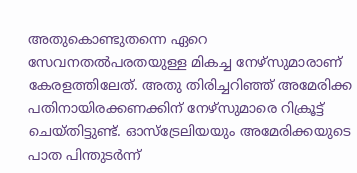അതുകൊണ്ടുതന്നെ ഏറെ സേവനതല്‍പരതയുള്ള മികച്ച നേഴ്‌സുമാരാണ് കേരളത്തിലേത്. അതു തിരിച്ചറിഞ്ഞ് അമേരിക്ക പതിനായിരക്കണക്കിന് നേഴ്‌സുമാരെ റിക്രൂട്ട് ചെയ്തിട്ടുണ്ട്. ഓസ്‌ട്രേലിയയും അമേരിക്കയുടെ പാത പിന്തുടര്‍ന്ന്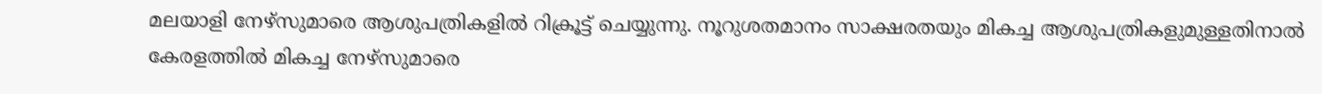മലയാളി നേഴ്‌സുമാരെ ആശുപത്രികളില്‍ റിക്രൂട്ട് ചെയ്യുന്നു. നൂറുശതമാനം സാക്ഷരതയും മികച്ച ആശുപത്രികളുമുള്ളതിനാല്‍ കേരളത്തില്‍ മികച്ച നേഴ്‌സുമാരെ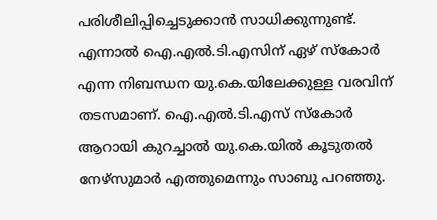പരിശീലിപ്പിച്ചെടുക്കാന്‍ സാധിക്കുന്നുണ്ട്. എന്നാല്‍ ഐ.എല്‍.ടി.എസിന് ഏഴ് സ്‌കോര്‍ എന്ന നിബന്ധന യു.കെ.യിലേക്കുള്ള വരവിന് തടസമാണ്. ഐ.എല്‍.ടി.എസ് സ്‌കോര്‍ ആറായി കുറച്ചാല്‍ യു.കെ.യില്‍ കൂടുതല്‍ നേഴ്‌സുമാര്‍ എത്തുമെന്നും സാബു പറഞ്ഞു.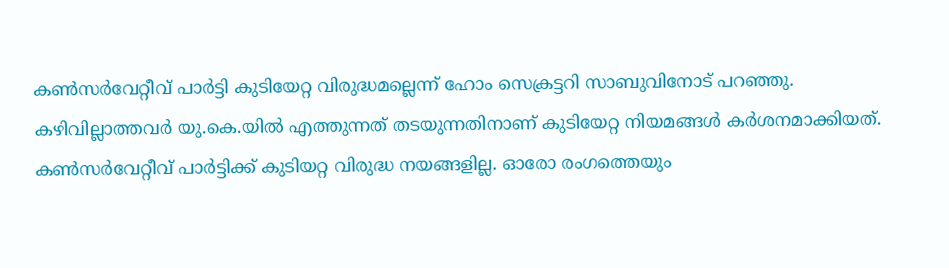കണ്‍സര്‍വേറ്റീവ് പാര്‍ട്ടി കുടിയേറ്റ വിരുദ്ധമല്ലെന്ന് ഹോം സെക്രട്ടറി സാബുവിനോട് പറഞ്ഞു. കഴിവില്ലാത്തവര്‍ യു.കെ.യില്‍ എത്തുന്നത് തടയുന്നതിനാണ് കുടിയേറ്റ നിയമങ്ങള്‍ കര്‍ശനമാക്കിയത്. കണ്‍സര്‍വേറ്റീവ് പാര്‍ട്ടിക്ക് കുടിയറ്റ വിരുദ്ധ നയങ്ങളില്ല. ഓരോ രംഗത്തെയും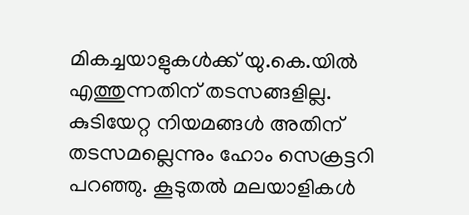മികച്ചയാളുകള്‍ക്ക് യു.കെ.യില്‍ എത്തുന്നതിന് തടസങ്ങളില്ല. കുടിയേറ്റ നിയമങ്ങള്‍ അതിന് തടസമല്ലെന്നും ഹോം സെക്രട്ടറി പറഞ്ഞു. കൂടുതല്‍ മലയാളികള്‍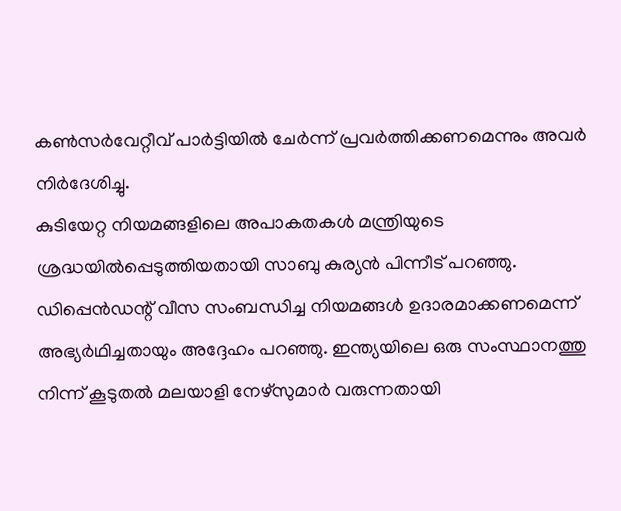കണ്‍സര്‍വേറ്റീവ് പാര്‍ട്ടിയില്‍ ചേര്‍ന്ന് പ്രവര്‍ത്തിക്കണമെന്നും അവര്‍ നിര്‍ദേശിച്ചു.
കുടിയേറ്റ നിയമങ്ങളിലെ അപാകതകള്‍ മന്ത്രിയുടെ ശ്രദ്ധയില്‍പ്പെടുത്തിയതായി സാബു കുര്യന്‍ പിന്നീട് പറഞ്ഞു. ഡിപ്പെന്‍ഡന്റ് വീസ സംബന്ധിച്ച നിയമങ്ങള്‍ ഉദാരമാക്കണമെന്ന് അഭ്യര്‍ഥിച്ചതായും അദ്ദേഹം പറഞ്ഞു. ഇന്ത്യയിലെ ഒരു സംസ്ഥാനത്തു നിന്ന് കൂടുതല്‍ മലയാളി നേഴ്‌സുമാര്‍ വരുന്നതായി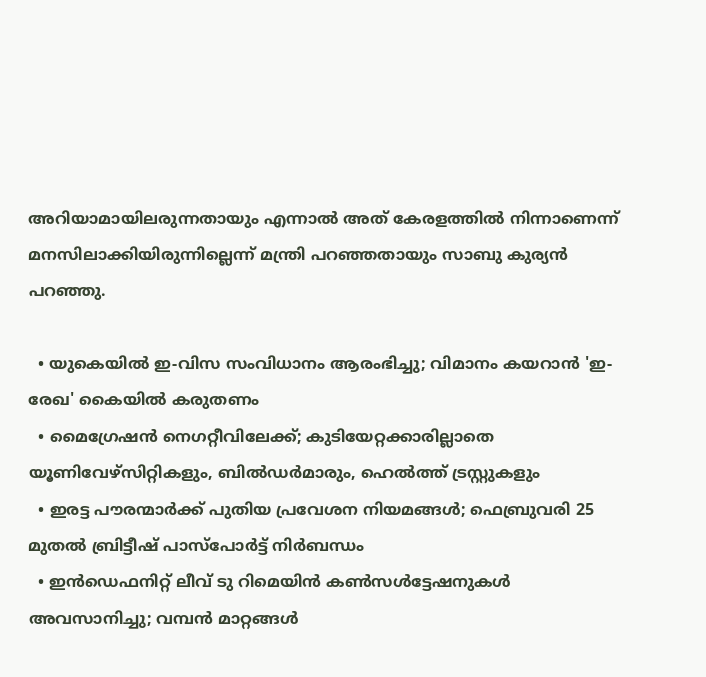അറിയാമായിലരുന്നതായും എന്നാല്‍ അത് കേരളത്തില്‍ നിന്നാണെന്ന് മനസിലാക്കിയിരുന്നില്ലെന്ന് മന്ത്രി പറഞ്ഞതായും സാബു കുര്യന്‍ പറഞ്ഞു.

  • യുകെയില്‍ ഇ-വിസ സംവിധാനം ആരംഭിച്ചു; വിമാനം കയറാന്‍ 'ഇ-രേഖ' കൈയില്‍ കരുതണം
  • മൈഗ്രേഷന്‍ നെഗറ്റീവിലേക്ക്; കുടിയേറ്റക്കാരില്ലാതെ യൂണിവേഴ്‌സിറ്റികളും, ബില്‍ഡര്‍മാരും, ഹെല്‍ത്ത് ട്രസ്റ്റുകളും
  • ഇരട്ട പൗരന്മാര്‍ക്ക് പുതിയ പ്രവേശന നിയമങ്ങള്‍; ഫെബ്രുവരി 25 മുതല്‍ ബ്രിട്ടീഷ് പാസ്‌പോര്‍ട്ട് നിര്‍ബന്ധം
  • ഇന്‍ഡെഫനിറ്റ് ലീവ് ടു റിമെയിന്‍ കണ്‍സള്‍ട്ടേഷനുകള്‍ അവസാനിച്ചു; വമ്പന്‍ മാറ്റങ്ങള്‍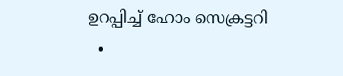ഉറപ്പിച്ച് ഹോം സെക്രട്ടറി
  •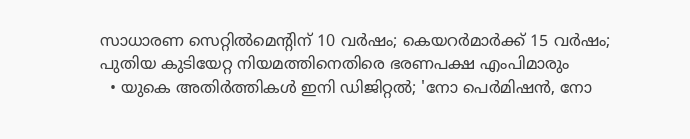സാധാരണ സെറ്റില്‍മെന്റിന് 10 വര്‍ഷം; കെയറര്‍മാര്‍ക്ക് 15 വര്‍ഷം; പുതിയ കുടിയേറ്റ നിയമത്തിനെതിരെ ഭരണപക്ഷ എംപിമാരും
  • യുകെ അതിര്‍ത്തികള്‍ ഇനി ഡിജിറ്റല്‍; 'നോ പെര്‍മിഷന്‍, നോ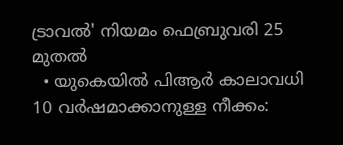ട്രാവല്‍' നിയമം ഫെബ്രുവരി 25 മുതല്‍
  • യുകെയില്‍ പിആര്‍ കാലാവധി 10 വര്‍ഷമാക്കാനുള്ള നീക്കം: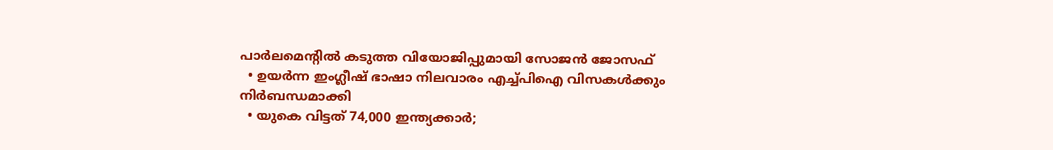പാര്‍ലമെന്റില്‍ കടുത്ത വിയോജിപ്പുമായി സോജന്‍ ജോസഫ്
  • ഉയര്‍ന്ന ഇംഗ്ലീഷ് ഭാഷാ നിലവാരം എച്ച്പിഐ വിസകള്‍ക്കും നിര്‍ബന്ധമാക്കി
  • യുകെ വിട്ടത് 74,000 ഇന്ത്യക്കാര്‍;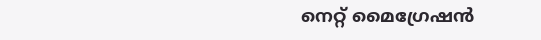നെറ്റ് മൈഗ്രേഷന്‍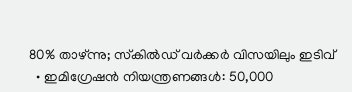80% താഴ്ന്നു; സ്‌കില്‍ഡ് വര്‍ക്കര്‍ വിസയിലും ഇടിവ്
  • ഇമിഗ്രേഷന്‍ നിയന്ത്രണങ്ങള്‍: 50,000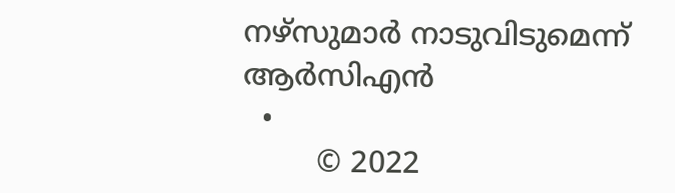നഴ്‌സുമാര്‍ നാടുവിടുമെന്ന് ആര്‍സിഎന്‍
  •
        © 2022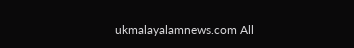ukmalayalamnews.com All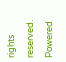rights reserved. Powered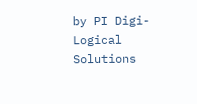by PI Digi-Logical Solutions